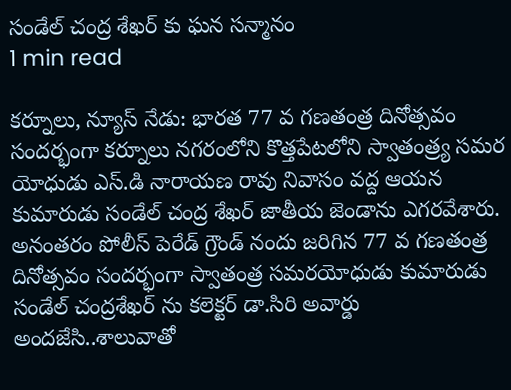సండేల్ చంద్ర శేఖర్ కు ఘన సన్మానం
1 min read

కర్నూలు, న్యూస్ నేడు: భారత 77 వ గణతంత్ర దినోత్సవం సందర్భంగా కర్నూలు నగరంలోని కొత్తపేటలోని స్వాతంత్ర్య సమర యోధుడు ఎస్.డి నారాయణ రావు నివాసం వద్ద ఆయన కుమారుడు సండేల్ చంద్ర శేఖర్ జాతీయ జెండాను ఎగరవేశారు. అనంతరం పోలీస్ పెరేడ్ గ్రౌండ్ నందు జరిగిన 77 వ గణతంత్ర దినోత్సవం సందర్భంగా స్వాతంత్ర సమరయోధుడు కుమారుడు సండేల్ చంద్రశేఖర్ ను కలెక్టర్ డా.సిరి అవార్డు అందజేసి..శాలువాతో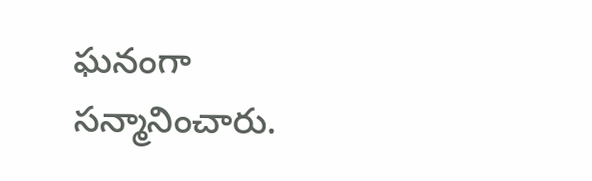ఘనంగా సన్మానించారు.